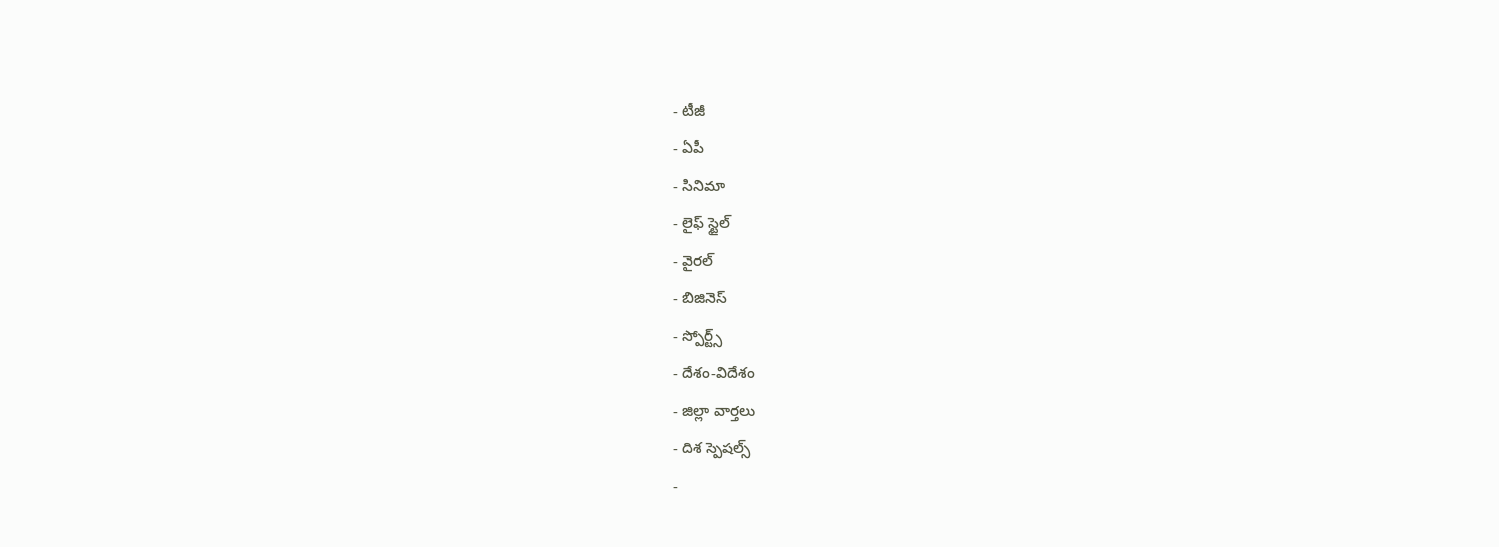- టీజీ
- ఏపీ
- సినిమా
- లైఫ్ స్టైల్
- వైరల్
- బిజినెస్
- స్పోర్ట్స్
- దేశం-విదేశం
- జిల్లా వార్తలు
- దిశ స్పెషల్స్
-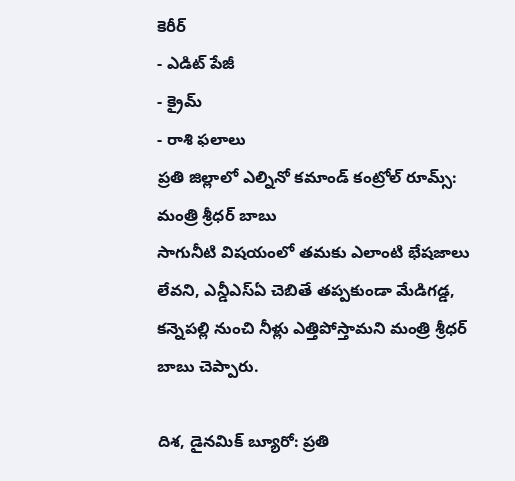కెరీర్
- ఎడిట్ పేజీ
- క్రైమ్
- రాశి ఫలాలు
ప్రతి జిల్లాలో ఎల్నినో కమాండ్ కంట్రోల్ రూమ్స్: మంత్రి శ్రీధర్ బాబు
సాగునీటి విషయంలో తమకు ఎలాంటి భేషజాలు లేవని, ఎన్డీఎస్ఏ చెబితే తప్పకుండా మేడిగడ్డ, కన్నెపల్లి నుంచి నీళ్లు ఎత్తిపోస్తామని మంత్రి శ్రీధర్ బాబు చెప్పారు.

దిశ, డైనమిక్ బ్యూరో: ప్రతి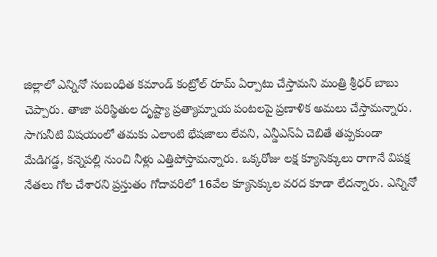జిల్లాలో ఎన్నినో సంబంధిత కమాండ్ కంట్రోల్ రూమ్ ఏర్పాటు చేస్తామని మంత్రి శ్రీధర్ బాబు చెప్పారు. తాజా పరిస్థితుల దృష్ట్యా ప్రత్యామ్నాయ పంటలపై ప్రణాళిక అమలు చేస్తామన్నారు. సాగునీటి విషయంలో తమకు ఎలాంటి భేషజాలు లేవని, ఎన్డీఎస్ఏ చెబితే తప్పకుండా మేడిగడ్డ, కన్నెపల్లి నుంచి నీళ్లు ఎత్తిపోస్తామన్నారు. ఒక్కరోజు లక్ష క్యూసెక్కులు రాగానే విపక్ష నేతలు గోల చేశారని ప్రస్తుతం గోదావరిలో 16వేల క్యూసెక్కుల వరద కూడా లేదన్నారు. ఎన్నినో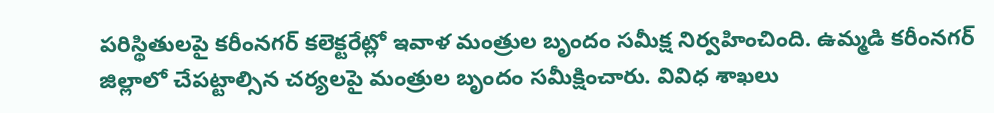పరిస్థితులపై కరీంనగర్ కలెక్టరేట్లో ఇవాళ మంత్రుల బృందం సమీక్ష నిర్వహించింది. ఉమ్మడి కరీంనగర్ జిల్లాలో చేపట్టాల్సిన చర్యలపై మంత్రుల బృందం సమీక్షించారు. వివిధ శాఖలు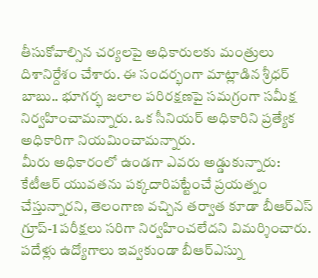తీసుకోవాల్సిన చర్యలపై అధికారులకు మంత్రులు దిశానిర్దేశం చేశారు. ఈ సందర్భంగా మాట్లాడిన శ్రీధర్ బాబు.. భూగర్భ జలాల పరిరక్షణపై సమగ్రంగా సమీక్ష నిర్వహించామన్నారు. ఒక సీనియర్ అధికారిని ప్రత్యేక అధికారిగా నియమించామన్నారు.
మీరు అధికారంలో ఉండగా ఎవరు అడ్డుకున్నారు:
కేటీఆర్ యువతను పక్కదారిపట్టేంచే ప్రయత్నం చేస్తున్నారని, తెలంగాణ వచ్చిన తర్వాత కూడా బీఆర్ఎస్ గ్రూప్-1 పరీక్షలు సరిగా నిర్వహించలేదని విమర్శించారు. పదేళ్లు ఉద్యోగాలు ఇవ్వకుండా బీఆర్ఎస్ను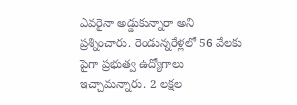ఎవరైనా అడ్డుకున్నారా అని ప్రశ్నించారు. రెండున్నరేళ్లలో 56 వేలకు పైగా ప్రభుత్వ ఉద్యోగాలు ఇచ్చామన్నారు. 2 లక్షల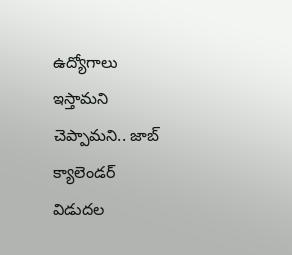ఉద్యోగాలు ఇస్తామని చెప్పామని.. జాబ్ క్యాలెండర్ విడుదల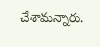చేశామన్నారు.